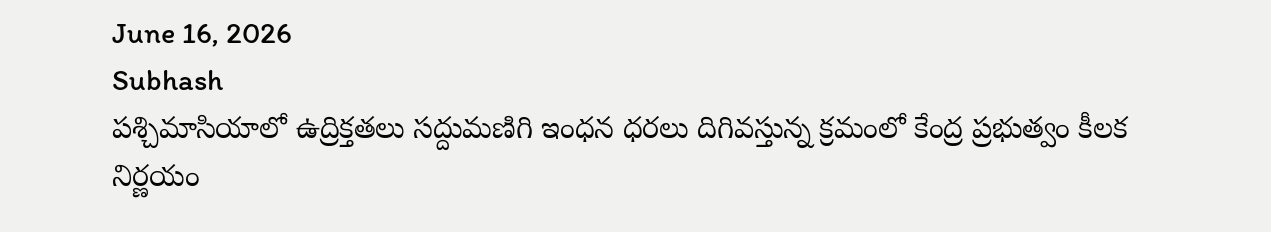June 16, 2026
Subhash
పశ్చిమాసియాలో ఉద్రిక్తతలు సద్దుమణిగి ఇంధన ధరలు దిగివస్తున్న క్రమంలో కేంద్ర ప్రభుత్వం కీలక నిర్ణయం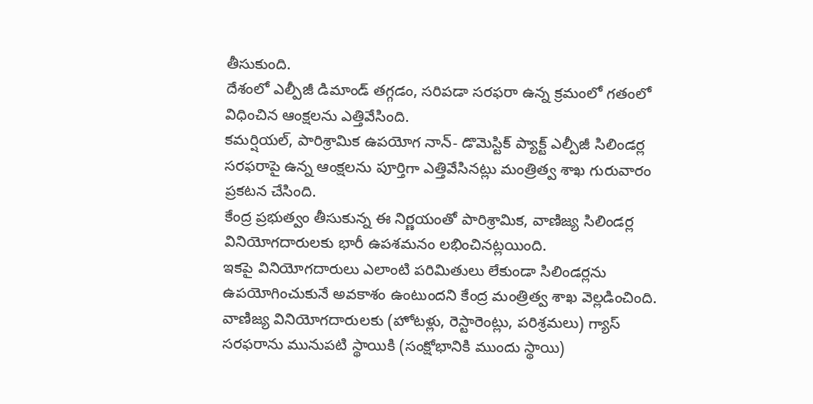తీసుకుంది.
దేశంలో ఎల్పీజీ డిమాండ్ తగ్గడం, సరిపడా సరఫరా ఉన్న క్రమంలో గతంలో విధించిన ఆంక్షలను ఎత్తివేసింది.
కమర్షియల్, పారిశ్రామిక ఉపయోగ నాన్- డొమెస్టిక్ ప్యాక్ట్ ఎల్పీజీ సిలిండర్ల సరఫరాపై ఉన్న ఆంక్షలను పూర్తిగా ఎత్తివేసినట్లు మంత్రిత్వ శాఖ గురువారం ప్రకటన చేసింది.
కేంద్ర ప్రభుత్వం తీసుకున్న ఈ నిర్ణయంతో పారిశ్రామిక, వాణిజ్య సిలిండర్ల వినియోగదారులకు భారీ ఉపశమనం లభించినట్లయింది.
ఇకపై వినియోగదారులు ఎలాంటి పరిమితులు లేకుండా సిలిండర్లను ఉపయోగించుకునే అవకాశం ఉంటుందని కేంద్ర మంత్రిత్వ శాఖ వెల్లడించింది.
వాణిజ్య వినియోగదారులకు (హోటళ్లు, రెస్టారెంట్లు, పరిశ్రమలు) గ్యాస్ సరఫరాను మునుపటి స్థాయికి (సంక్షోభానికి ముందు స్థాయి)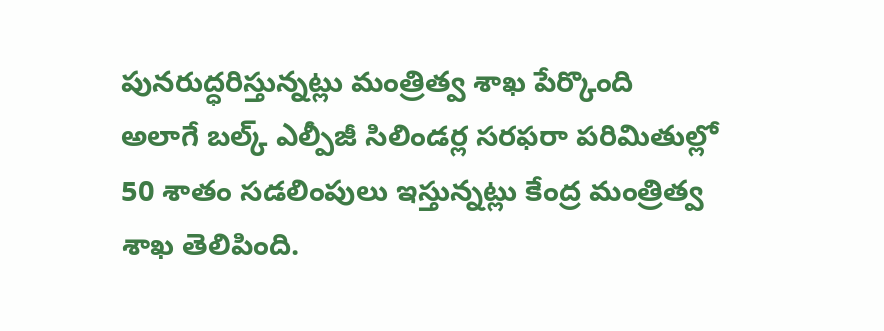పునరుద్ధరిస్తున్నట్లు మంత్రిత్వ శాఖ పేర్కొంది
అలాగే బల్క్ ఎల్పీజీ సిలిండర్ల సరఫరా పరిమితుల్లో 50 శాతం సడలింపులు ఇస్తున్నట్లు కేంద్ర మంత్రిత్వ శాఖ తెలిపింది.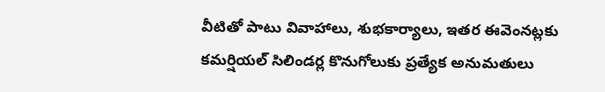వీటితో పాటు వివాహాలు, శుభకార్యాలు, ఇతర ఈవెంనట్లకు కమర్షియల్ సిలిండర్ల కొనుగోలుకు ప్రత్యేక అనుమతులు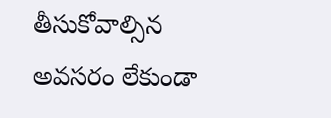తీసుకోవాల్సిన అవసరం లేకుండా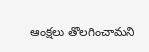ఆంక్షలు తొలగించామని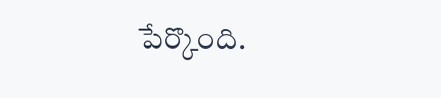పేర్కొంది.